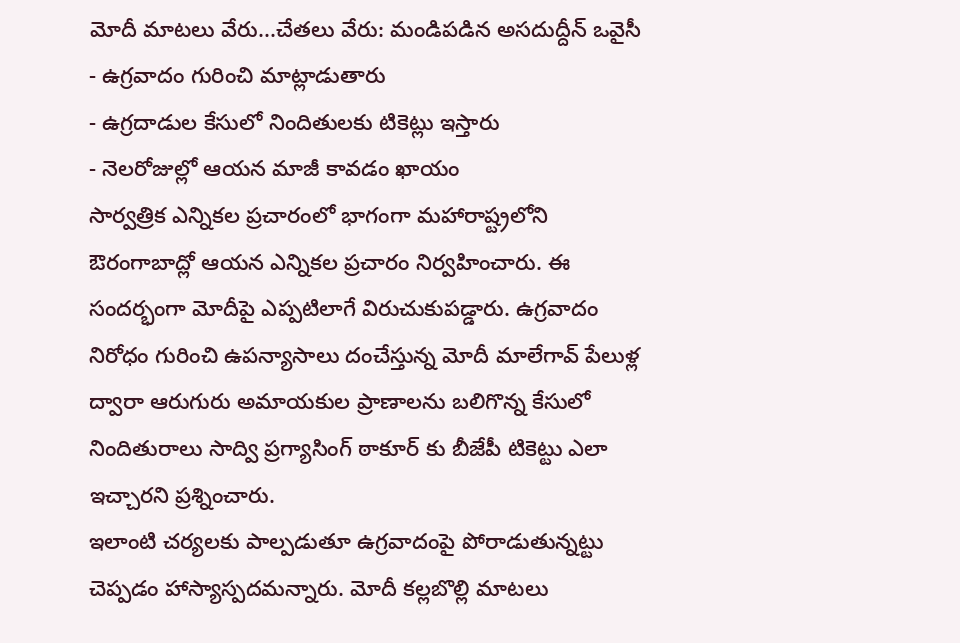మోదీ మాటలు వేరు...చేతలు వేరు: మండిపడిన అసదుద్దీన్ ఒవైసీ
- ఉగ్రవాదం గురించి మాట్లాడుతారు
- ఉగ్రదాడుల కేసులో నిందితులకు టికెట్లు ఇస్తారు
- నెలరోజుల్లో ఆయన మాజీ కావడం ఖాయం
సార్వత్రిక ఎన్నికల ప్రచారంలో భాగంగా మహారాష్ట్రలోని ఔరంగాబాద్లో ఆయన ఎన్నికల ప్రచారం నిర్వహించారు. ఈ సందర్భంగా మోదీపై ఎప్పటిలాగే విరుచుకుపడ్డారు. ఉగ్రవాదం నిరోధం గురించి ఉపన్యాసాలు దంచేస్తున్న మోదీ మాలేగావ్ పేలుళ్ల ద్వారా ఆరుగురు అమాయకుల ప్రాణాలను బలిగొన్న కేసులో నిందితురాలు సాద్వి ప్రగ్యాసింగ్ ఠాకూర్ కు బీజేపీ టికెట్టు ఎలా ఇచ్చారని ప్రశ్నించారు.
ఇలాంటి చర్యలకు పాల్పడుతూ ఉగ్రవాదంపై పోరాడుతున్నట్టు చెప్పడం హాస్యాస్పదమన్నారు. మోదీ కల్లబొల్లి మాటలు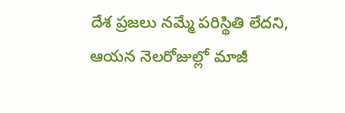దేశ ప్రజలు నమ్మే పరిస్థితి లేదని, ఆయన నెలరోజుల్లో మాజీ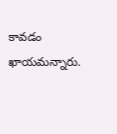కావడం ఖాయమన్నారు.